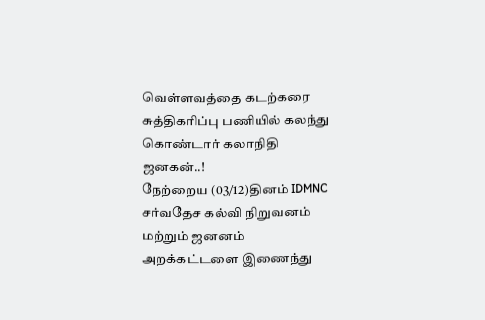வெள்ளவத்தை கடற்கரை சுத்திகரிப்பு பணியில் கலந்து கொண்டார் கலாநிதி ஜனகன்..!
நேற்றைய (03/12)தினம் IDMNC சர்வதேச கல்வி நிறுவனம் மற்றும் ஜனனம் அறக்கட்டளை இணைந்து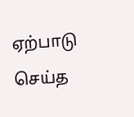ஏற்பாடு செய்த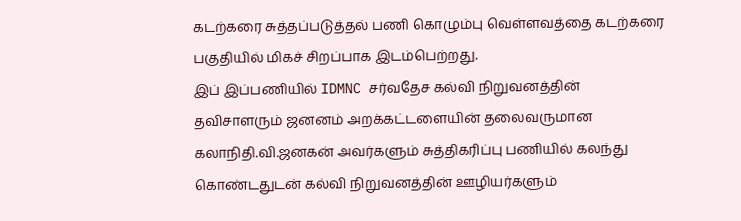கடற்கரை சுத்தப்படுத்தல் பணி கொழும்பு வெள்ளவத்தை கடற்கரை பகுதியில் மிகச் சிறப்பாக இடம்பெற்றது.
இப் இப்பணியில் IDMNC சர்வதேச கல்வி நிறுவனத்தின் தவிசாளரும் ஜனனம் அறக்கட்டளையின் தலைவருமான கலாநிதி.வி.ஜனகன் அவர்களும் சுத்திகரிப்பு பணியில் கலந்து கொண்டதுடன் கல்வி நிறுவனத்தின் ஊழியர்களும்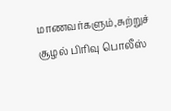மாணவர்களும்,சுற்றுச் சூழல் பிரிவு பொலீஸ்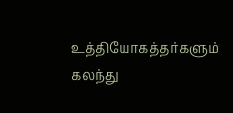உத்தியோகத்தர்களும் கலந்து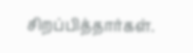சிறப்பித்தார்கள்.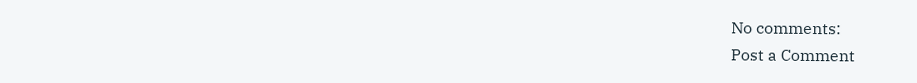No comments:
Post a Comment